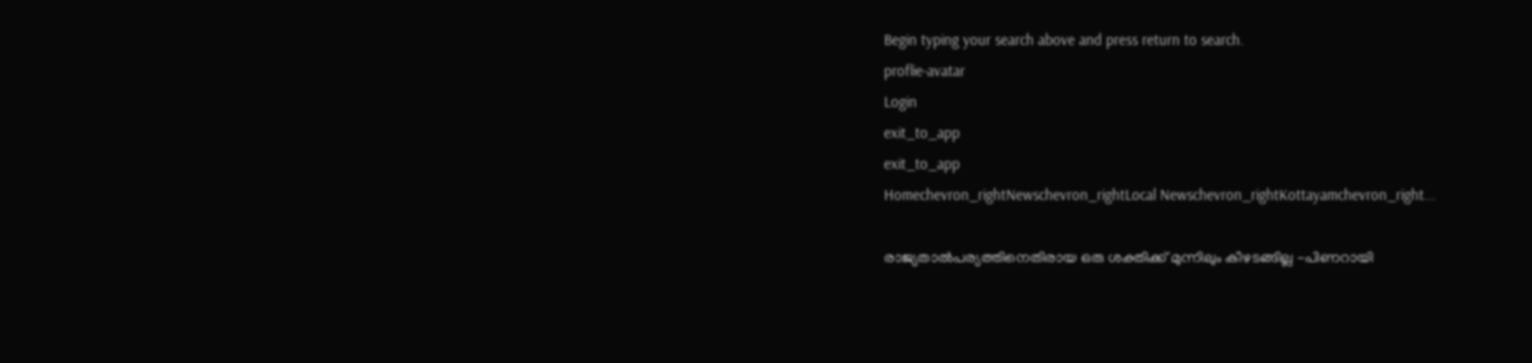Begin typing your search above and press return to search.
proflie-avatar
Login
exit_to_app
exit_to_app
Homechevron_rightNewschevron_rightLocal Newschevron_rightKottayamchevron_right...

രാജ്യതാൽപര്യത്തിനെതിരായ ഒരു ശക്തിക്ക് മുന്നിലും കീഴടങ്ങില്ല -പിണറായി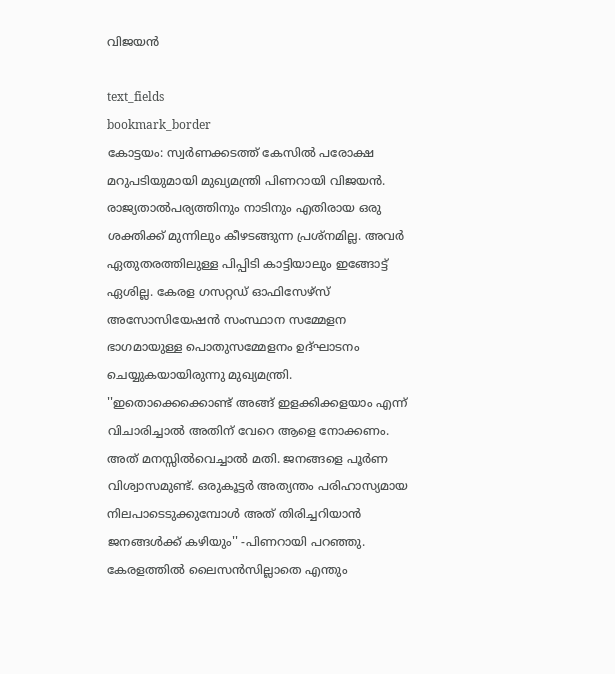വിജയൻ

text_fields
bookmark_border
കോട്ടയം: സ്വർണക്കടത്ത് കേസിൽ പരോക്ഷ മറുപടിയുമായി മുഖ്യമന്ത്രി പിണറായി വിജയൻ. രാജ്യതാൽപര്യത്തിനും നാടിനും എതിരായ ഒരു ശക്തിക്ക് മുന്നിലും കീഴടങ്ങുന്ന പ്രശ്നമില്ല. അവർ ഏതുതരത്തിലുള്ള പിപ്പിടി കാട്ടിയാലും ഇങ്ങോട്ട് ഏശില്ല. കേരള ഗസറ്റഡ് ഓഫിസേഴ്സ് അസോസിയേഷൻ സംസ്ഥാന സമ്മേളന ഭാഗമായുള്ള പൊതുസമ്മേളനം ഉദ്ഘാടനം ചെയ്യുകയായിരുന്നു മുഖ്യമന്ത്രി. ''ഇതൊക്കെക്കൊണ്ട് അങ്ങ് ഇളക്കിക്കളയാം എന്ന് വിചാരിച്ചാൽ അതിന് വേറെ ആളെ നോക്കണം. അത് മനസ്സിൽവെച്ചാൽ മതി. ജനങ്ങളെ പൂർണ വിശ്വാസമുണ്ട്. ഒരുകൂട്ടർ അത്യന്തം പരിഹാസ്യമായ നിലപാടെടുക്കുമ്പോൾ അത് തിരിച്ചറിയാൻ ജനങ്ങൾക്ക് കഴിയും'' -പിണറായി പറഞ്ഞു. കേരളത്തിൽ ലൈസൻസില്ലാതെ എന്തും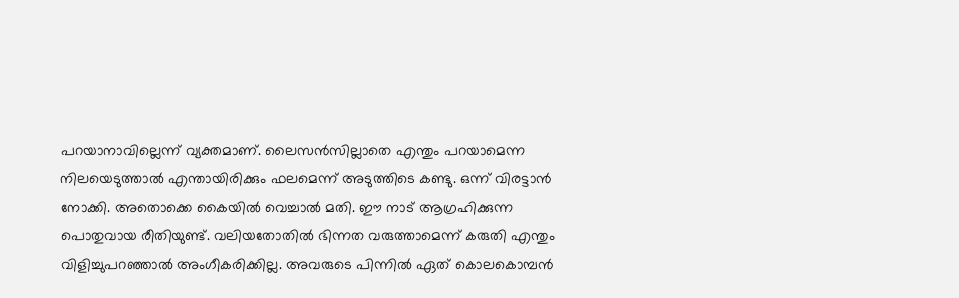പറയാനാവില്ലെന്ന് വ്യക്തമാണ്. ലൈസൻസില്ലാതെ എന്തും പറയാമെന്ന നിലയെടുത്താൽ എന്തായിരിക്കും ഫലമെന്ന് അടുത്തിടെ കണ്ടു. ഒന്ന് വിരട്ടാൻ നോക്കി. അതൊക്കെ കൈയിൽ വെച്ചാൽ മതി. ഈ നാട് ആഗ്രഹിക്കുന്ന പൊതുവായ രീതിയുണ്ട്. വലിയതോതിൽ ഭിന്നത വരുത്താമെന്ന് കരുതി എന്തും വിളിച്ചുപറഞ്ഞാൽ അംഗീകരിക്കില്ല. അവരുടെ പിന്നിൽ ഏത് കൊലകൊമ്പൻ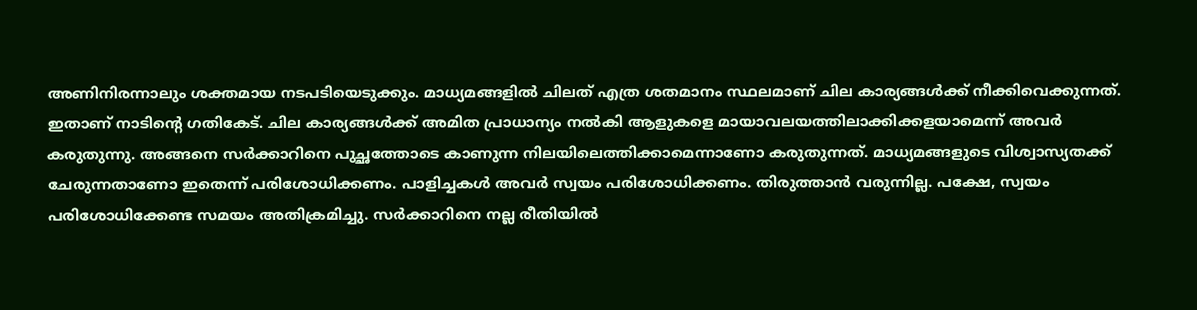അണിനിരന്നാലും ശക്തമായ നടപടിയെടുക്കും. മാധ്യമങ്ങളിൽ ചിലത് എത്ര ശതമാനം സ്ഥലമാണ് ചില കാര്യങ്ങൾക്ക് നീക്കിവെക്കുന്നത്. ഇതാണ് നാടിന്‍റെ ഗതികേട്. ചില കാര്യങ്ങൾക്ക് അമിത പ്രാധാന്യം നൽകി ആളുകളെ മായാവലയത്തിലാക്കിക്കളയാമെന്ന് അവർ കരുതുന്നു. അങ്ങനെ സർക്കാറിനെ പുച്ഛത്തോടെ കാണുന്ന നിലയിലെത്തിക്കാമെന്നാണോ കരുതുന്നത്. മാധ്യമങ്ങളുടെ വിശ്വാസ്യതക്ക് ചേരുന്നതാണോ ഇതെന്ന് പരിശോധിക്കണം. പാളിച്ചകൾ അവർ സ്വയം പരിശോധിക്കണം. തിരുത്താൻ വരുന്നില്ല. പക്ഷേ, സ്വയം പരിശോധിക്കേണ്ട സമയം അതിക്രമിച്ചു. സർക്കാറിനെ നല്ല രീതിയിൽ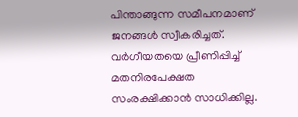പിന്താങ്ങുന്ന സമീപനമാണ് ജനങ്ങൾ സ്വീകരിച്ചത്. വർഗീയതയെ പ്രീണിപ്പിച്ച് മതനിരപേക്ഷത സംരക്ഷിക്കാൻ സാധിക്കില്ല.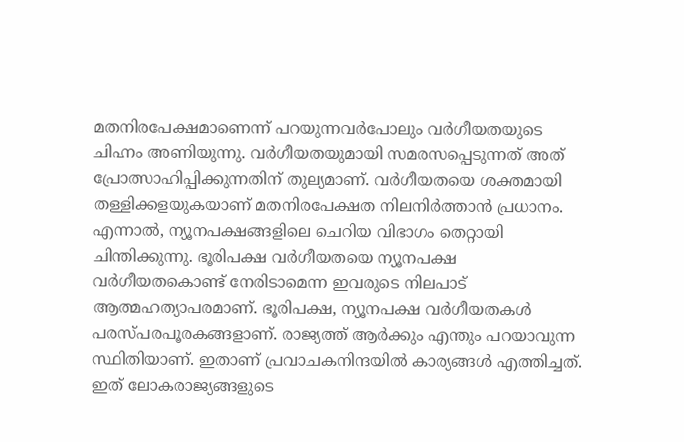മതനിരപേക്ഷമാണെന്ന് പറയുന്നവർപോലും വർഗീയതയുടെ ചിഹ്നം അണിയുന്നു. വർഗീയതയുമായി സമരസപ്പെടുന്നത് അത് പ്രോത്സാഹിപ്പിക്കുന്നതിന് തുല്യമാണ്‌. വർഗീയതയെ ശക്തമായി തള്ളിക്കളയുകയാണ് മതനിരപേക്ഷത നിലനിർത്താൻ പ്രധാനം. എന്നാൽ, ന്യൂനപക്ഷങ്ങളിലെ ചെറിയ വിഭാഗം തെറ്റായി ചിന്തിക്കുന്നു. ഭൂരിപക്ഷ വർഗീയതയെ ന്യൂനപക്ഷ വർഗീയതകൊണ്ട് നേരിടാമെന്ന ഇവരുടെ നിലപാട് ആത്മഹത്യാപരമാണ്. ഭൂരിപക്ഷ, ന്യൂനപക്ഷ വർഗീയതകൾ പരസ്പരപൂരകങ്ങളാണ്. രാജ്യത്ത് ആർക്കും എന്തും പറയാവുന്ന സ്ഥിതിയാണ്. ഇതാണ് പ്രവാചകനിന്ദയിൽ കാര്യങ്ങൾ എത്തിച്ചത്. ഇത് ലോകരാജ്യങ്ങളുടെ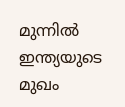മുന്നിൽ ഇന്ത്യയുടെ മുഖം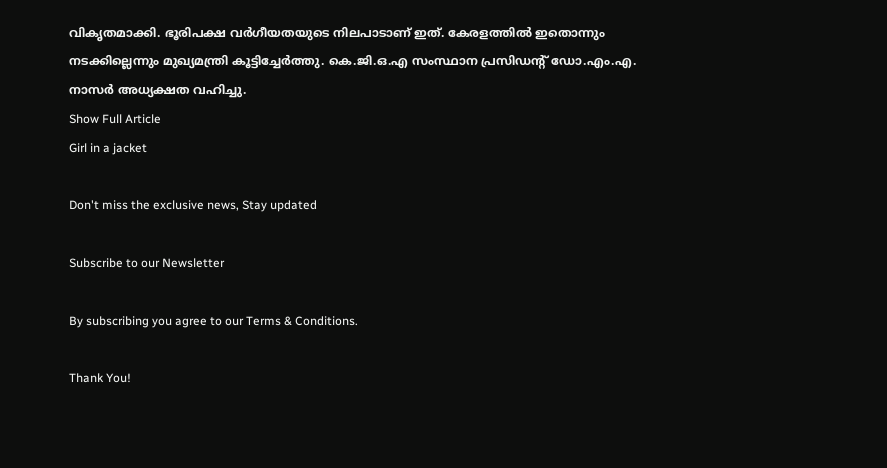വികൃതമാക്കി. ഭൂരിപക്ഷ വർഗീയതയുടെ നിലപാടാണ് ഇത്. കേരളത്തിൽ ഇതൊന്നും നടക്കില്ലെന്നും മുഖ്യമന്ത്രി കൂട്ടിച്ചേർത്തു. കെ.ജി.ഒ.എ സംസ്ഥാന പ്രസിഡന്‍റ് ഡോ.എം.എ. നാസർ അധ്യക്ഷത വഹിച്ചു.
Show Full Article
Girl in a jacket

Don't miss the exclusive news, Stay updated

Subscribe to our Newsletter

By subscribing you agree to our Terms & Conditions.

Thank You!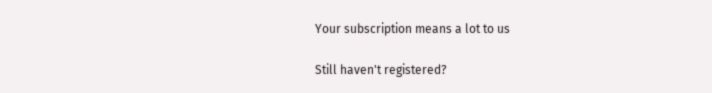Your subscription means a lot to us

Still haven't registered?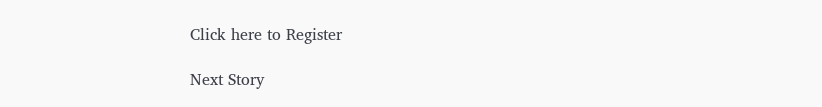Click here to Register

Next Story